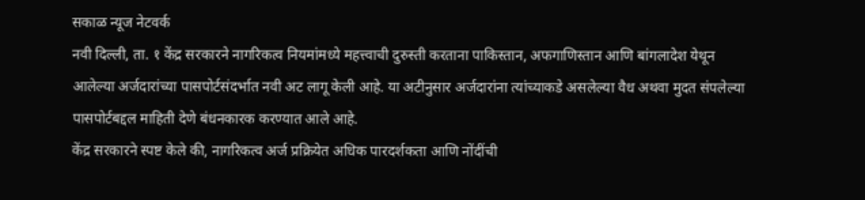सकाळ न्यूज नेटवर्क
नवी दिल्ली, ता. १ केंद्र सरकारने नागरिकत्व नियमांमध्ये महत्त्वाची दुरुस्ती करताना पाकिस्तान, अफगाणिस्तान आणि बांगलादेश येथून आलेल्या अर्जदारांच्या पासपोर्टसंदर्भात नवी अट लागू केली आहे. या अटीनुसार अर्जदारांना त्यांच्याकडे असलेल्या वैध अथवा मुदत संपलेल्या पासपोर्टबद्दल माहिती देणे बंधनकारक करण्यात आले आहे.
केंद्र सरकारने स्पष्ट केले की, नागरिकत्व अर्ज प्रक्रियेत अधिक पारदर्शकता आणि नोंदींची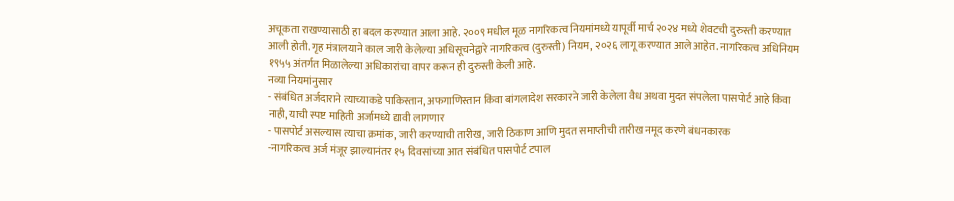अचूकता राखण्यासाठी हा बदल करण्यात आला आहे. २००९ मधील मूळ नागरिकत्व नियमांमध्ये यापूर्वी मार्च २०२४ मध्ये शेवटची दुरुस्ती करण्यात आली होती. गृह मंत्रालयाने काल जारी केलेल्या अधिसूचनेद्वारे नागरिकत्व (दुरुस्ती) नियम, २०२६ लागू करण्यात आले आहेत. नागरिकत्व अधिनियम १९५५ अंतर्गत मिळालेल्या अधिकारांचा वापर करून ही दुरुस्ती केली आहे.
नव्या नियमांनुसार
- संबंधित अर्जदाराने त्याच्याकडे पाकिस्तान, अफगाणिस्तान किंवा बांगलादेश सरकारने जारी केलेला वैध अथवा मुदत संपलेला पासपोर्ट आहे किंवा नाही, याची स्पष्ट माहिती अर्जामध्ये द्यावी लागणार
- पासपोर्ट असल्यास त्याचा क्रमांक, जारी करण्याची तारीख, जारी ठिकाण आणि मुदत समाप्तीची तारीख नमूद करणे बंधनकारक
-नागरिकत्व अर्ज मंजूर झाल्यानंतर १५ दिवसांच्या आत संबंधित पासपोर्ट टपाल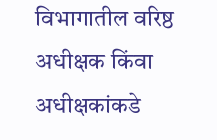विभागातील वरिष्ठ अधीक्षक किंवा अधीक्षकांकडे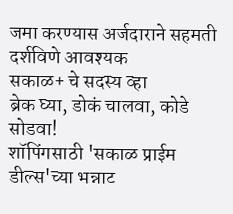जमा करण्यास अर्जदाराने सहमती दर्शविणे आवश्यक
सकाळ+ चे सदस्य व्हा
ब्रेक घ्या, डोकं चालवा, कोडे सोडवा!
शॉपिंगसाठी 'सकाळ प्राईम डील्स'च्या भन्नाट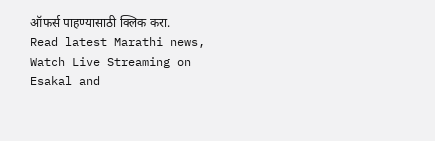ऑफर्स पाहण्यासाठी क्लिक करा.
Read latest Marathi news, Watch Live Streaming on Esakal and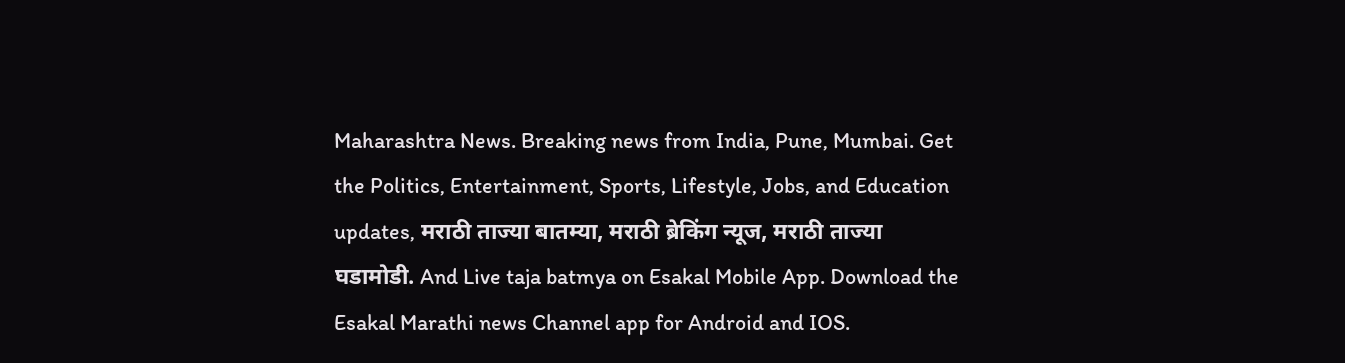Maharashtra News. Breaking news from India, Pune, Mumbai. Get the Politics, Entertainment, Sports, Lifestyle, Jobs, and Education updates, मराठी ताज्या बातम्या, मराठी ब्रेकिंग न्यूज, मराठी ताज्या घडामोडी. And Live taja batmya on Esakal Mobile App. Download the Esakal Marathi news Channel app for Android and IOS.